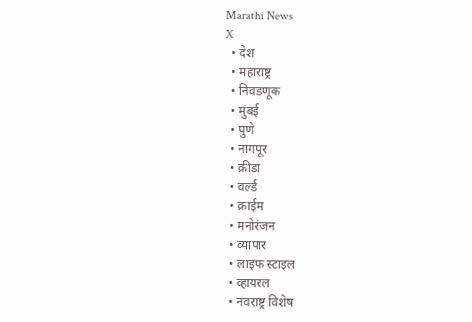Marathi News
X
  • देश
  • महाराष्ट्र
  • निवडणूक
  • मुंबई
  • पुणे
  • नागपूर
  • क्रीडा
  • वर्ल्ड
  • क्राईम
  • मनोरंजन
  • व्यापार
  • लाइफ स्टाइल
  • व्हायरल
  • नवराष्ट्र विशेष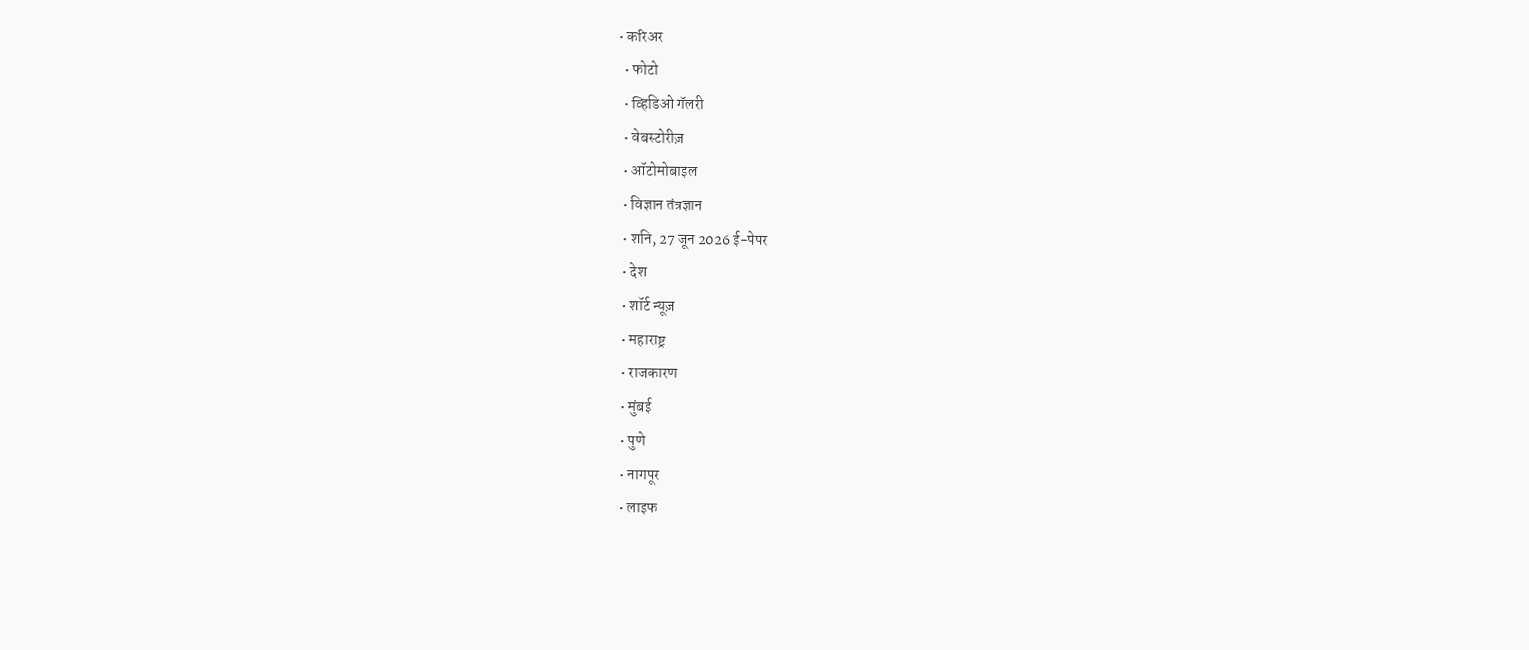• करिअर
  • फोटो
  • व्हिडिओ गॅलरी
  • वेबस्टोरीज़
  • ऑटोमोबाइल
  • विज्ञान तंत्रज्ञान
  • शनि, 27 जून 2026 ई-पेपर
  • देश
  • शॉर्ट न्यूज़
  • महाराष्ट्र
  • राजकारण
  • मुंबई
  • पुणे
  • नागपूर
  • लाइफ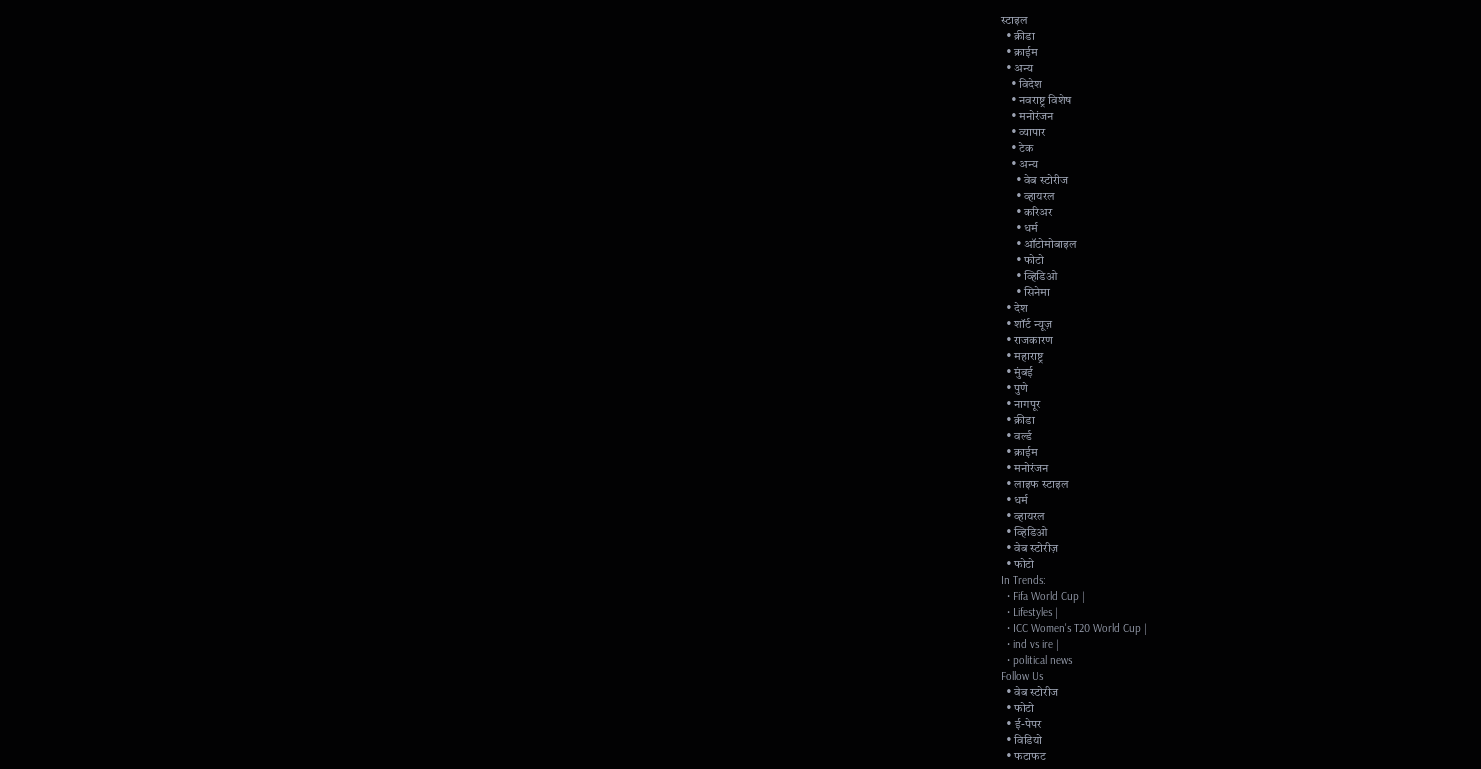स्टाइल
  • क्रीडा
  • क्राईम
  • अन्य
    • विदेश
    • नवराष्ट्र विशेष
    • मनोरंजन
    • व्यापार
    • टेक
    • अन्य
      • वेब स्टोरीज
      • व्हायरल
      • करिअर
      • धर्म
      • ऑटोमोबाइल
      • फोटो
      • व्हिडिओ
      • सिनेमा
  • देश
  • शॉर्ट न्यूज़
  • राजकारण
  • महाराष्ट्र
  • मुंबई
  • पुणे
  • नागपूर
  • क्रीडा
  • वर्ल्ड
  • क्राईम
  • मनोरंजन
  • लाइफ स्टाइल
  • धर्म
  • व्हायरल
  • व्हिडिओ
  • वेब स्टोरीज़
  • फोटो
In Trends:
  • Fifa World Cup |
  • Lifestyles |
  • ICC Women's T20 World Cup |
  • ind vs ire |
  • political news
Follow Us
  • वेब स्टोरीज
  • फोटो
  • ई-पेपर
  • विडियो
  • फटाफट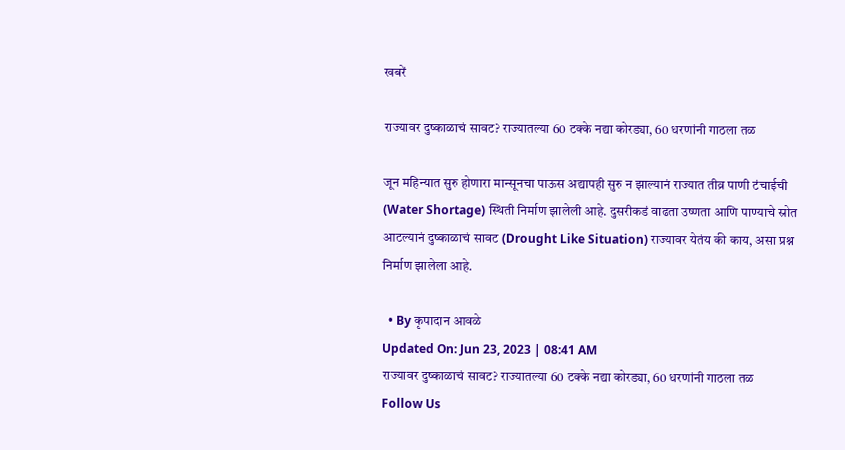खबरें

राज्यावर दुष्काळाचं सावट? राज्यातल्या 60 टक्के नद्या कोरड्या, 60 धरणांनी गाठला तळ

जून महिन्यात सुरु होणारा मान्सूनचा पाऊस अद्यापही सुरु न झाल्यानं राज्यात तीव्र पाणी टंचाईची (Water Shortage) स्थिती निर्माण झालेली आहे. दुसरीकडं वाढता उष्णता आणि पाण्याचे स्रोत आटल्यानं दुष्काळाचं सावट (Drought Like Situation) राज्यावर येतंय की काय, असा प्रश्न निर्माण झालेला आहे.

  • By कृपादान आवळे
Updated On: Jun 23, 2023 | 08:41 AM
राज्यावर दुष्काळाचं सावट? राज्यातल्या 60 टक्के नद्या कोरड्या, 60 धरणांनी गाठला तळ
Follow Us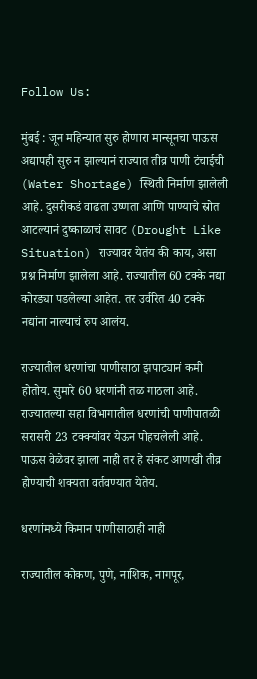Follow Us:

मुंबई : जून महिन्यात सुरु होणारा मान्सूनचा पाऊस अद्यापही सुरु न झाल्यानं राज्यात तीव्र पाणी टंचाईची (Water Shortage) स्थिती निर्माण झालेली आहे. दुसरीकडं वाढता उष्णता आणि पाण्याचे स्रोत आटल्यानं दुष्काळाचं सावट (Drought Like Situation) राज्यावर येतंय की काय, असा प्रश्न निर्माण झालेला आहे. राज्यातील 60 टक्के नद्या कोरड्या पडलेल्या आहेत. तर उर्वरित 40 टक्के नद्यांना नाल्याचं रुप आलंय.

राज्यातील धरणांचा पाणीसाठा झपाट्यानं कमी होतोय. सुमारे 60 धरणांनी तळ गाठला आहे. राज्यातल्या सहा विभागातील धरणांची पाणीपातळी सरासरी 23 टक्क्यांवर येऊन पोहचलेली आहे. पाऊस वेळेवर झाला नाही तर हे संकट आणखी तीव्र होण्याची शक्यता वर्तवण्यात येतेय.

धरणांमध्ये किमान पाणीसाठाही नाही

राज्यातील कोकण, पुणे, नाशिक, नागपूर,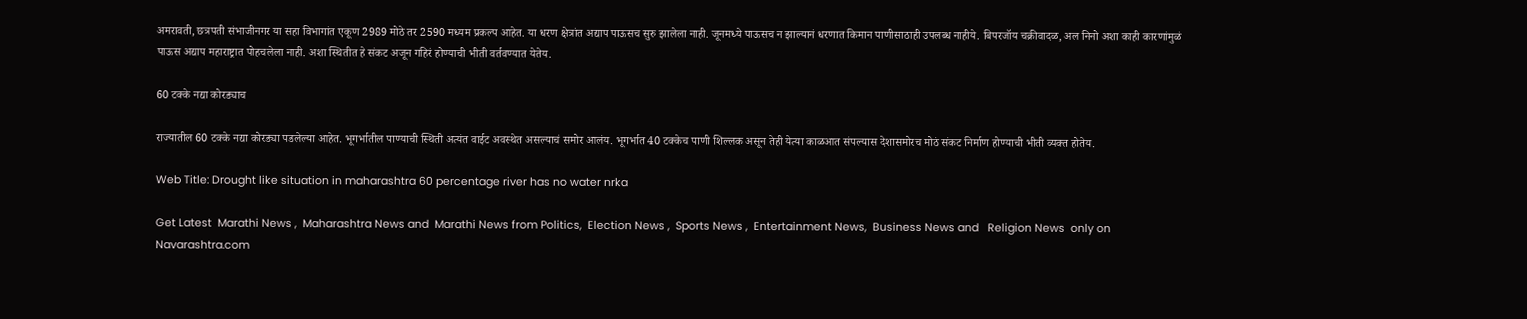अमरावती, छत्रपती संभाजीनगर या सहा विभागांत एकूण 2989 मोठे तर 2590 मध्यम प्रकल्प आहेत. या धरण क्षेत्रांत अद्याप पाऊसच सुरु झालेला नाही. जूनमध्ये पाऊसच न झाल्यानं धरणात किमान पाणीसाठाही उपलब्ध नाहीये. बिपरजॉय चक्रीवादळ, अल निनो अशा काही कारणांमुळं पाऊस अद्याप महाराष्ट्रात पोहचलेला नाही. अशा स्थितीत हे संकट अजून गहिरं होण्याची भीती वर्तवण्यात येतेय.

60 टक्के नद्या कोरड्याच

राज्यातील 60 टक्के नद्या कोरड्या पडलेल्या आहेत. भूगर्भातील पाण्याची स्थिती अत्यंत वाईट अवस्थेत असल्याचं समोर आलंय. भूगर्भात 40 टक्केच पाणी शिल्लक असून तेही येत्या काळआत संपल्यास देशासमोरच मोठं संकट निर्माण होण्याची भीती व्यक्त होतेय.

Web Title: Drought like situation in maharashtra 60 percentage river has no water nrka

Get Latest  Marathi News ,  Maharashtra News and  Marathi News from Politics,  Election News ,  Sports News ,  Entertainment News,  Business News and   Religion News  only on Navarashtra.com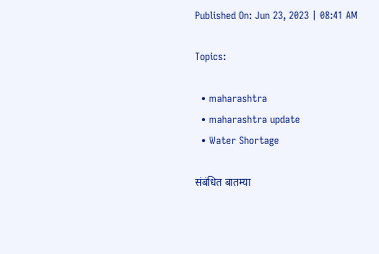Published On: Jun 23, 2023 | 08:41 AM

Topics:

  • maharashtra
  • maharashtra update
  • Water Shortage

संबंधित बातम्या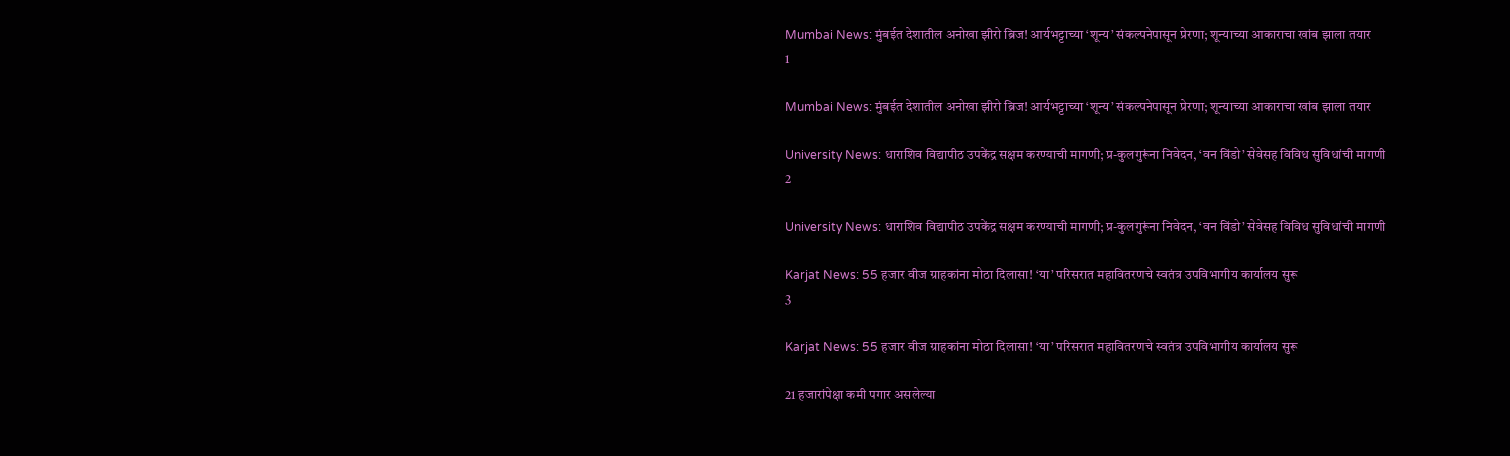Mumbai News: मुंबईत देशातील अनोखा झीरो ब्रिज! आर्यभट्टाच्या ‘शून्य’ संकल्पनेपासून प्रेरणा; शून्याच्या आकाराचा खांब झाला तयार
1

Mumbai News: मुंबईत देशातील अनोखा झीरो ब्रिज! आर्यभट्टाच्या ‘शून्य’ संकल्पनेपासून प्रेरणा; शून्याच्या आकाराचा खांब झाला तयार

University News: धाराशिव विद्यापीठ उपकेंद्र सक्षम करण्याची मागणी; प्र-कुलगुरूंना निवेदन, ‘वन विंडो’ सेवेसह विविध सुविधांची मागणी
2

University News: धाराशिव विद्यापीठ उपकेंद्र सक्षम करण्याची मागणी; प्र-कुलगुरूंना निवेदन, ‘वन विंडो’ सेवेसह विविध सुविधांची मागणी

Karjat News: 55 हजार वीज ग्राहकांना मोठा दिलासा! ‘या’ परिसरात महावितरणचे स्वतंत्र उपविभागीय कार्यालय सुरू
3

Karjat News: 55 हजार वीज ग्राहकांना मोठा दिलासा! ‘या’ परिसरात महावितरणचे स्वतंत्र उपविभागीय कार्यालय सुरू

21 हजारांपेक्षा कमी पगार असलेल्या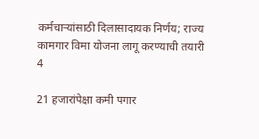कर्मचाऱ्यांसाठी दिलासादायक निर्णय; राज्य कामगार विमा योजना लागू करण्याची तयारी
4

21 हजारांपेक्षा कमी पगार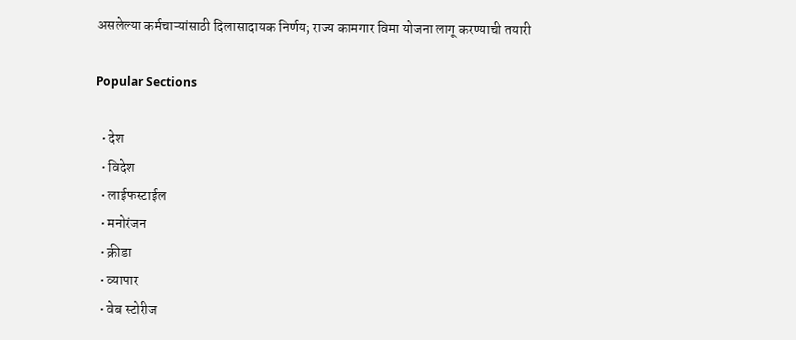असलेल्या कर्मचाऱ्यांसाठी दिलासादायक निर्णय; राज्य कामगार विमा योजना लागू करण्याची तयारी

Popular Sections

  • देश
  • विदेश
  • लाईफस्टाईल
  • मनोरंजन
  • क्रीडा
  • व्यापार
  • वेब स्टोरीज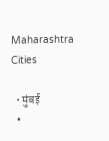Maharashtra Cities

  • मुंबई
  •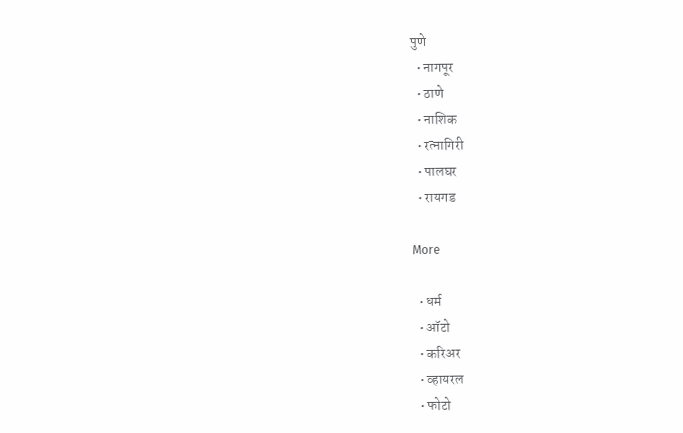पुणे
  • नागपूर
  • ठाणे
  • नाशिक
  • रत्नागिरी
  • पालघर
  • रायगड

More

  • धर्म
  • ऑटो
  • करिअर
  • व्हायरल
  • फोटो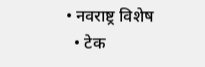• नवराष्ट्र विशेष
  • टेक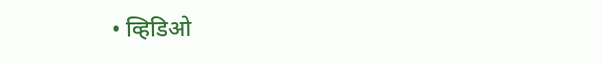• व्हिडिओ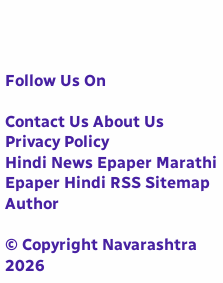Follow Us On

Contact Us About Us Privacy Policy
Hindi News Epaper Marathi Epaper Hindi RSS Sitemap Author

© Copyright Navarashtra 2026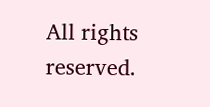All rights reserved.